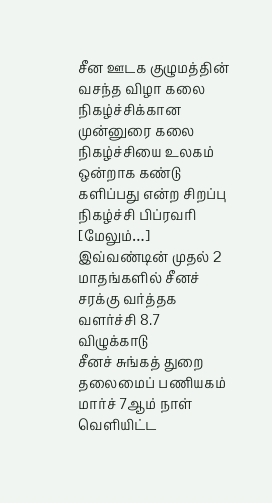சீன ஊடக குழுமத்தின் வசந்த விழா கலை நிகழ்ச்சிக்கான முன்னுரை கலை நிகழ்ச்சியை உலகம் ஒன்றாக கண்டு களிப்பது என்ற சிறப்பு நிகழ்ச்சி பிப்ரவரி [மேலும்…]
இவ்வண்டின் முதல் 2 மாதங்களில் சீனச் சரக்கு வர்த்தக வளர்ச்சி 8.7 விழுக்காடு
சீனச் சுங்கத் துறை தலைமைப் பணியகம் மார்ச் 7ஆம் நாள் வெளியிட்ட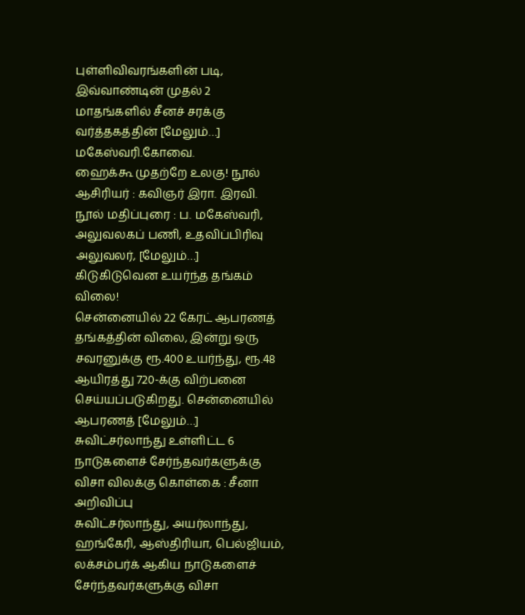புள்ளிவிவரங்களின் படி, இவ்வாண்டின் முதல் 2 மாதங்களில் சீனச் சரக்கு வர்த்தகத்தின் [மேலும்…]
மகேஸ்வரி.கோவை.
ஹைக்கூ முதற்றே உலகு! நூல் ஆசிரியர் : கவிஞர் இரா. இரவி. நூல் மதிப்புரை : ப. மகேஸ்வரி, அலுவலகப் பணி, உதவிப்பிரிவு அலுவலர், [மேலும்…]
கிடுகிடுவென உயர்ந்த தங்கம் விலை!
சென்னையில் 22 கேரட் ஆபரணத் தங்கத்தின் விலை, இன்று ஒரு சவரனுக்கு ரூ.400 உயர்ந்து, ரூ.48 ஆயிரத்து 720-க்கு விற்பனை செய்யப்படுகிறது. சென்னையில் ஆபரணத் [மேலும்…]
சுவிட்சர்லாந்து உள்ளிட்ட 6 நாடுகளைச் சேர்ந்தவர்களுக்கு விசா விலக்கு கொள்கை : சீனா அறிவிப்பு
சுவிட்சர்லாந்து, அயர்லாந்து, ஹங்கேரி, ஆஸ்திரியா, பெல்ஜியம், லக்சம்பர்க் ஆகிய நாடுகளைச் சேர்ந்தவர்களுக்கு விசா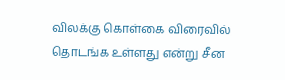விலக்கு கொள்கை விரைவில் தொடங்க உள்ளது என்று சீன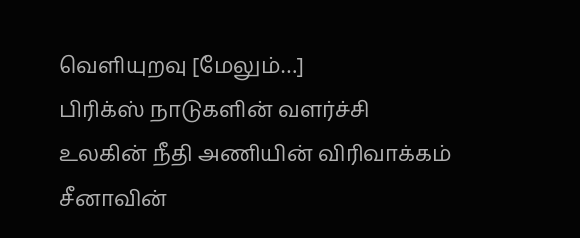வெளியுறவு [மேலும்…]
பிரிக்ஸ் நாடுகளின் வளர்ச்சி உலகின் நீதி அணியின் விரிவாக்கம்
சீனாவின்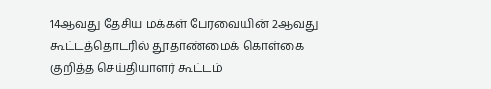14ஆவது தேசிய மக்கள் பேரவையின் 2ஆவது கூட்டத்தொடரில் தூதாண்மைக் கொள்கை குறித்த செய்தியாளர் கூட்டம்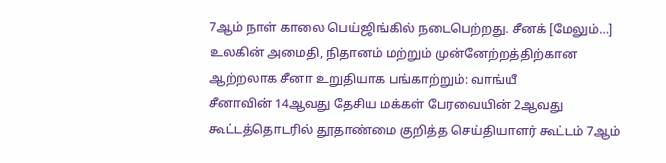7ஆம் நாள் காலை பெய்ஜிங்கில் நடைபெற்றது. சீனக் [மேலும்…]
உலகின் அமைதி, நிதானம் மற்றும் முன்னேற்றத்திற்கான ஆற்றலாக சீனா உறுதியாக பங்காற்றும்: வாங்யீ
சீனாவின் 14ஆவது தேசிய மக்கள் பேரவையின் 2ஆவது கூட்டத்தொடரில் தூதாண்மை குறித்த செய்தியாளர் கூட்டம் 7ஆம்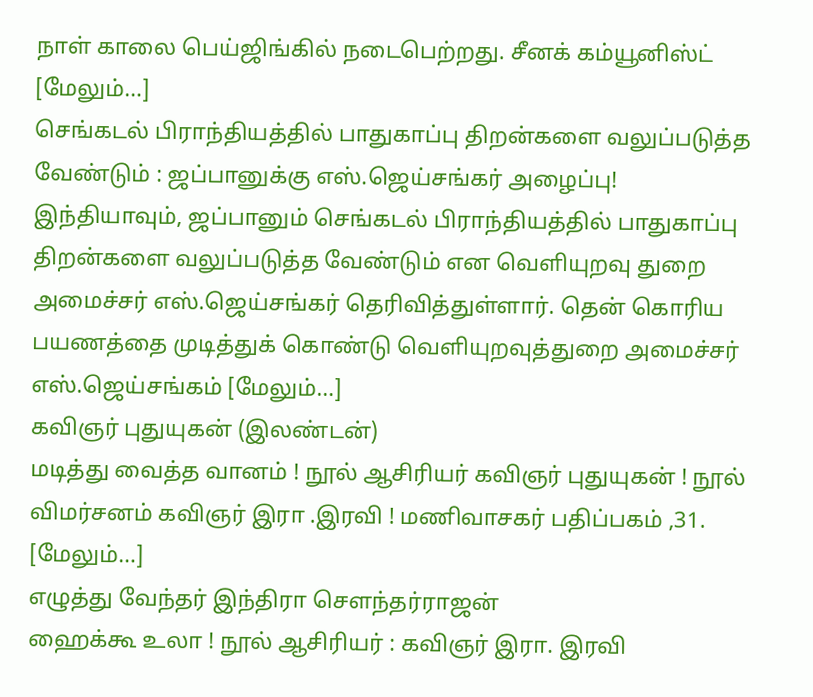நாள் காலை பெய்ஜிங்கில் நடைபெற்றது. சீனக் கம்யூனிஸ்ட் [மேலும்…]
செங்கடல் பிராந்தியத்தில் பாதுகாப்பு திறன்களை வலுப்படுத்த வேண்டும் : ஜப்பானுக்கு எஸ்.ஜெய்சங்கர் அழைப்பு!
இந்தியாவும், ஜப்பானும் செங்கடல் பிராந்தியத்தில் பாதுகாப்பு திறன்களை வலுப்படுத்த வேண்டும் என வெளியுறவு துறை அமைச்சர் எஸ்.ஜெய்சங்கர் தெரிவித்துள்ளார். தென் கொரிய பயணத்தை முடித்துக் கொண்டு வெளியுறவுத்துறை அமைச்சர் எஸ்.ஜெய்சங்கம் [மேலும்…]
கவிஞர் புதுயுகன் (இலண்டன்)
மடித்து வைத்த வானம் ! நூல் ஆசிரியர் கவிஞர் புதுயுகன் ! நூல் விமர்சனம் கவிஞர் இரா .இரவி ! மணிவாசகர் பதிப்பகம் ,31. [மேலும்…]
எழுத்து வேந்தர் இந்திரா செளந்தர்ராஜன்
ஹைக்கூ உலா ! நூல் ஆசிரியர் : கவிஞர் இரா. இரவி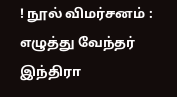! நூல் விமர்சனம் : எழுத்து வேந்தர் இந்திரா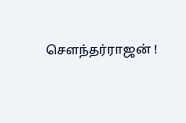சௌந்தர்ராஜன் !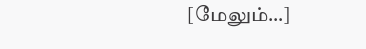[மேலும்…]